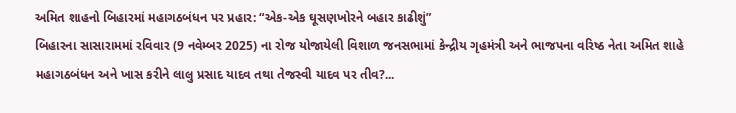અમિત શાહનો બિહારમાં મહાગઠબંધન પર પ્રહાર: “એક-એક ઘૂસણખોરને બહાર કાઢીશું”
બિહારના સાસારામમાં રવિવાર (9 નવેમ્બર 2025) ના રોજ યોજાયેલી વિશાળ જનસભામાં કેન્દ્રીય ગૃહમંત્રી અને ભાજપના વરિષ્ઠ નેતા અમિત શાહે મહાગઠબંધન અને ખાસ કરીને લાલુ પ્રસાદ યાદવ તથા તેજસ્વી યાદવ પર તીવ?...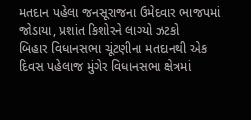મતદાન પહેલા જનસૂરાજના ઉમેદવાર ભાજપમાં જોડાયા, પ્રશાંત કિશોરને લાગ્યો ઝટકો
બિહાર વિધાનસભા ચૂંટણીના મતદાનથી એક દિવસ પહેલાજ મુંગેર વિધાનસભા ક્ષેત્રમાં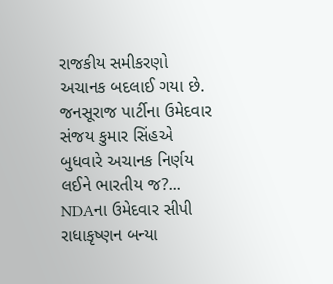રાજકીય સમીકરણો અચાનક બદલાઈ ગયા છે. જનસૂરાજ પાર્ટીના ઉમેદવાર સંજય કુમાર સિંહએ બુધવારે અચાનક નિર્ણય લઈને ભારતીય જ?...
NDAના ઉમેદવાર સીપી રાધાકૃષ્ણન બન્યા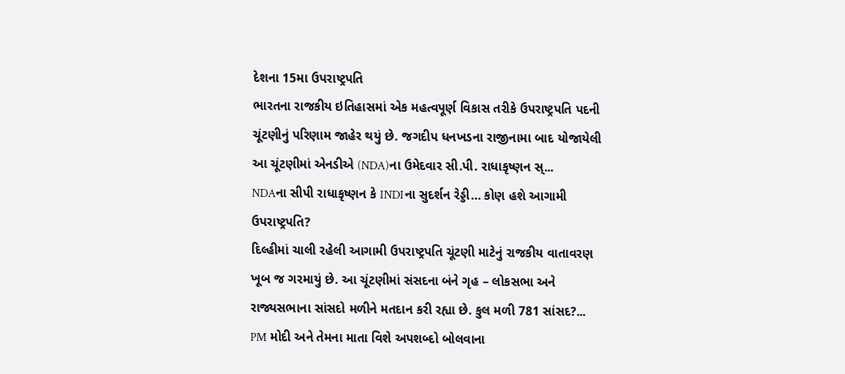દેશના 15મા ઉપરાષ્ટ્રપતિ
ભારતના રાજકીય ઇતિહાસમાં એક મહત્વપૂર્ણ વિકાસ તરીકે ઉપરાષ્ટ્રપતિ પદની ચૂંટણીનું પરિણામ જાહેર થયું છે. જગદીપ ધનખડના રાજીનામા બાદ યોજાયેલી આ ચૂંટણીમાં એનડીએ (NDA)ના ઉમેદવાર સી.પી. રાધાકૃષ્ણન સ્...
NDAના સીપી રાધાકૃષ્ણન કે INDIના સુદર્શન રેડ્ડી… કોણ હશે આગામી ઉપરાષ્ટ્રપતિ?
દિલ્હીમાં ચાલી રહેલી આગામી ઉપરાષ્ટ્રપતિ ચૂંટણી માટેનું રાજકીય વાતાવરણ ખૂબ જ ગરમાયું છે. આ ચૂંટણીમાં સંસદના બંને ગૃહ – લોકસભા અને રાજ્યસભાના સાંસદો મળીને મતદાન કરી રહ્યા છે. કુલ મળી 781 સાંસદ?...
PM મોદી અને તેમના માતા વિશે અપશબ્દો બોલવાના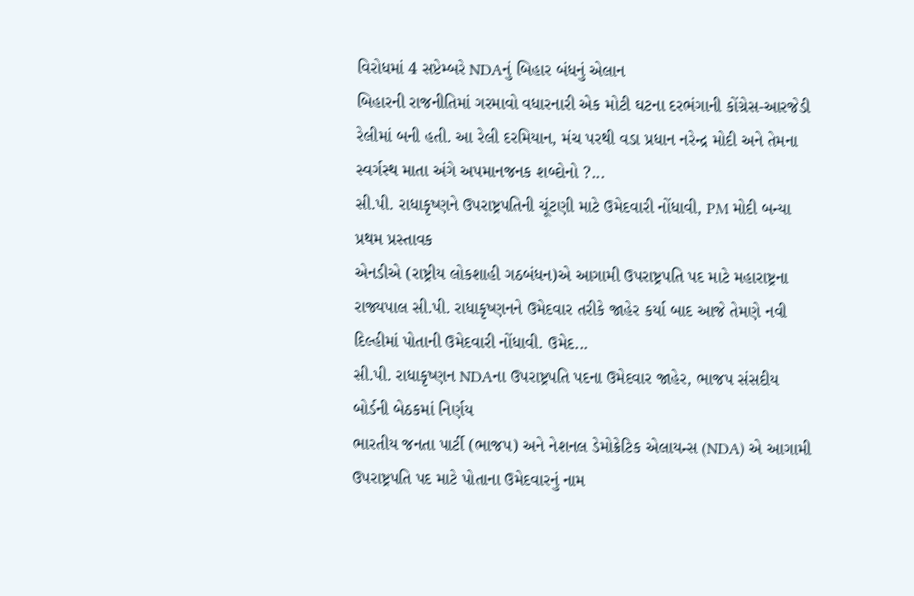વિરોધમાં 4 સપ્ટેમ્બરે NDAનું બિહાર બંધનું એલાન
બિહારની રાજનીતિમાં ગરમાવો વધારનારી એક મોટી ઘટના દરભંગાની કોંગ્રેસ-આરજેડી રેલીમાં બની હતી. આ રેલી દરમિયાન, મંચ પરથી વડા પ્રધાન નરેન્દ્ર મોદી અને તેમના સ્વર્ગસ્થ માતા અંગે અપમાનજનક શબ્દોનો ?...
સી.પી. રાધાકૃષ્ણને ઉપરાષ્ટ્રપતિની ચૂંટણી માટે ઉમેદવારી નોંધાવી, PM મોદી બન્યા પ્રથમ પ્રસ્તાવક
એનડીએ (રાષ્ટ્રીય લોકશાહી ગઠબંધન)એ આગામી ઉપરાષ્ટ્રપતિ પદ માટે મહારાષ્ટ્રના રાજ્યપાલ સી.પી. રાધાકૃષ્ણનને ઉમેદવાર તરીકે જાહેર કર્યા બાદ આજે તેમણે નવી દિલ્હીમાં પોતાની ઉમેદવારી નોંધાવી. ઉમેદ...
સી.પી. રાધાકૃષ્ણન NDAના ઉપરાષ્ટ્રપતિ પદના ઉમેદવાર જાહેર, ભાજપ સંસદીય બોર્ડની બેઠકમાં નિર્ણય
ભારતીય જનતા પાર્ટી (ભાજપ) અને નેશનલ ડેમોક્રેટિક એલાયન્સ (NDA) એ આગામી ઉપરાષ્ટ્રપતિ પદ માટે પોતાના ઉમેદવારનું નામ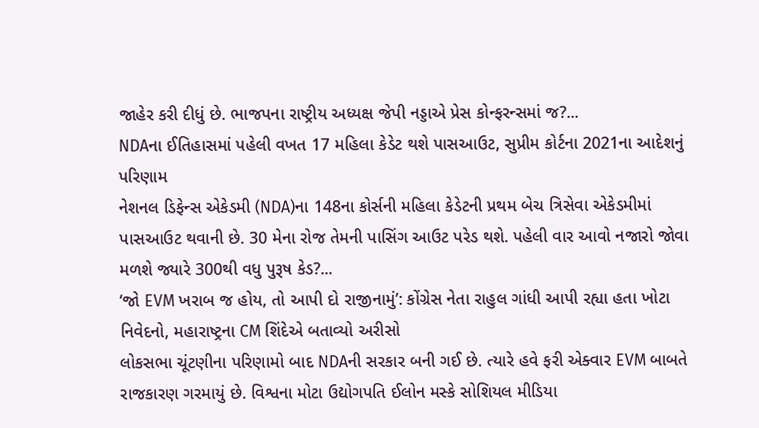જાહેર કરી દીધું છે. ભાજપના રાષ્ટ્રીય અધ્યક્ષ જેપી નડ્ડાએ પ્રેસ કોન્ફરન્સમાં જ?...
NDAના ઈતિહાસમાં પહેલી વખત 17 મહિલા કેડેટ થશે પાસઆઉટ, સુપ્રીમ કોર્ટના 2021ના આદેશનું પરિણામ
નેશનલ ડિફેન્સ એકેડમી (NDA)ના 148ના કોર્સની મહિલા કેડેટની પ્રથમ બેચ ત્રિસેવા એકેડમીમાં પાસઆઉટ થવાની છે. 30 મેના રોજ તેમની પાસિંગ આઉટ પરેડ થશે. પહેલી વાર આવો નજારો જોવા મળશે જ્યારે 300થી વધુ પુરૂષ કેડ?...
‘જો EVM ખરાબ જ હોય, તો આપી દો રાજીનામું’: કોંગ્રેસ નેતા રાહુલ ગાંધી આપી રહ્યા હતા ખોટા નિવેદનો, મહારાષ્ટ્રના CM શિંદેએ બતાવ્યો અરીસો
લોકસભા ચૂંટણીના પરિણામો બાદ NDAની સરકાર બની ગઈ છે. ત્યારે હવે ફરી એક્વાર EVM બાબતે રાજકારણ ગરમાયું છે. વિશ્વના મોટા ઉદ્યોગપતિ ઈલોન મસ્કે સોશિયલ મીડિયા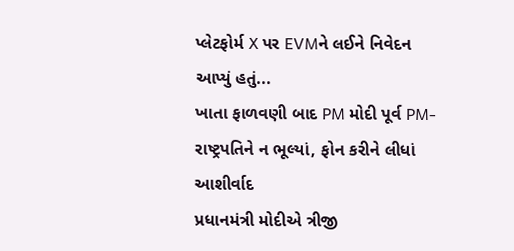પ્લેટફોર્મ X પર EVMને લઈને નિવેદન આપ્યું હતું...
ખાતા ફાળવણી બાદ PM મોદી પૂર્વ PM-રાષ્ટ્રપતિને ન ભૂલ્યાં, ફોન કરીને લીધાં આશીર્વાદ
પ્રધાનમંત્રી મોદીએ ત્રીજી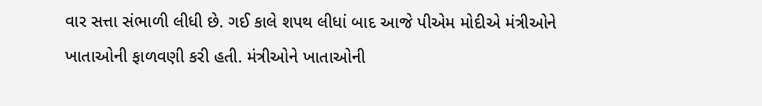વાર સત્તા સંભાળી લીધી છે. ગઈ કાલે શપથ લીધાં બાદ આજે પીએમ મોદીએ મંત્રીઓને ખાતાઓની ફાળવણી કરી હતી. મંત્રીઓને ખાતાઓની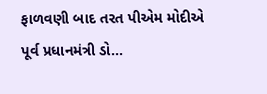ફાળવણી બાદ તરત પીએમ મોદીએ પૂર્વ પ્રધાનમંત્રી ડો...